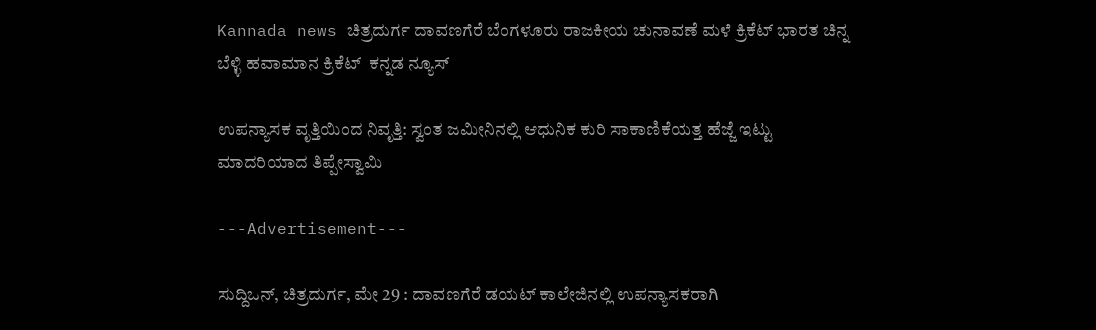Kannada news ಚಿತ್ರದುರ್ಗ ದಾವಣಗೆರೆ ಬೆಂಗಳೂರು ರಾಜಕೀಯ ಚುನಾವಣೆ ಮಳೆ ಕ್ರಿಕೆಟ್ ಭಾರತ ಚಿನ್ನ ಬೆಳ್ಳಿ ಹವಾಮಾನ ಕ್ರಿಕೆಟ್  ಕನ್ನಡ ನ್ಯೂಸ್

ಉಪನ್ಯಾಸಕ ವೃತ್ತಿಯಿಂದ ನಿವೃತ್ತಿ: ಸ್ವಂತ ಜಮೀನಿನಲ್ಲಿ ಆಧುನಿಕ ಕುರಿ ಸಾಕಾಣಿಕೆಯತ್ತ ಹೆಜ್ಜೆ ಇಟ್ಟು ಮಾದರಿಯಾದ ತಿಪ್ಪೇಸ್ವಾಮಿ

---Advertisement---

ಸುದ್ದಿಒನ್, ಚಿತ್ರದುರ್ಗ, ಮೇ 29 : ದಾವಣಗೆರೆ ಡಯಟ್ ಕಾಲೇಜಿನಲ್ಲಿ ಉಪನ್ಯಾಸಕರಾಗಿ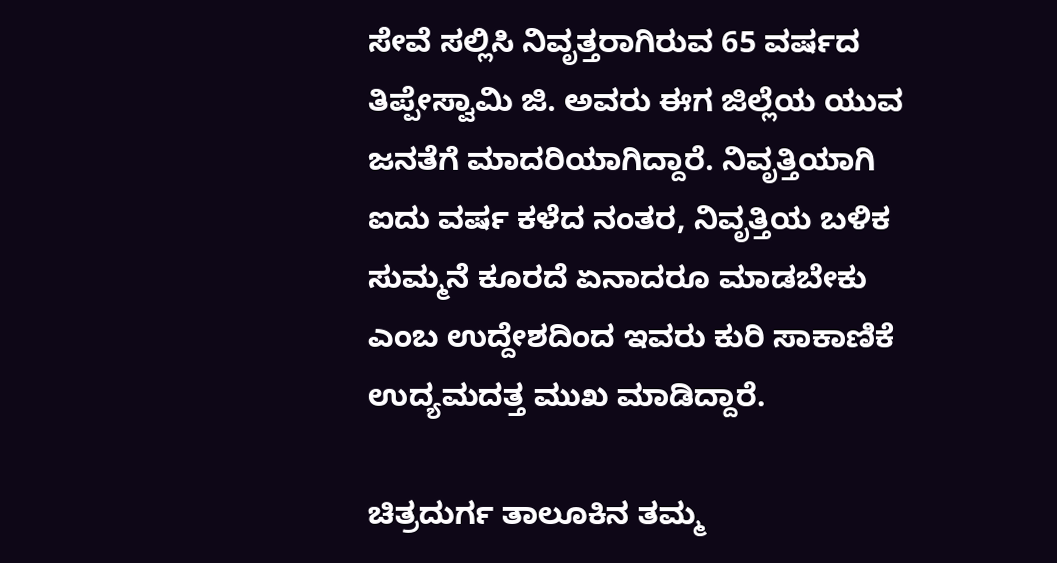ಸೇವೆ ಸಲ್ಲಿಸಿ ನಿವೃತ್ತರಾಗಿರುವ 65 ವರ್ಷದ ತಿಪ್ಪೇಸ್ವಾಮಿ ಜಿ. ಅವರು ಈಗ ಜಿಲ್ಲೆಯ ಯುವ ಜನತೆಗೆ ಮಾದರಿಯಾಗಿದ್ದಾರೆ. ನಿವೃತ್ತಿಯಾಗಿ ಐದು ವರ್ಷ ಕಳೆದ ನಂತರ, ನಿವೃತ್ತಿಯ ಬಳಿಕ ಸುಮ್ಮನೆ ಕೂರದೆ ಏನಾದರೂ ಮಾಡಬೇಕು ಎಂಬ ಉದ್ದೇಶದಿಂದ ಇವರು ಕುರಿ ಸಾಕಾಣಿಕೆ ಉದ್ಯಮದತ್ತ ಮುಖ ಮಾಡಿದ್ದಾರೆ.

ಚಿತ್ರದುರ್ಗ ತಾಲೂಕಿನ ತಮ್ಮ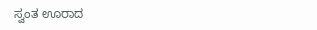ಸ್ವಂತ ಊರಾದ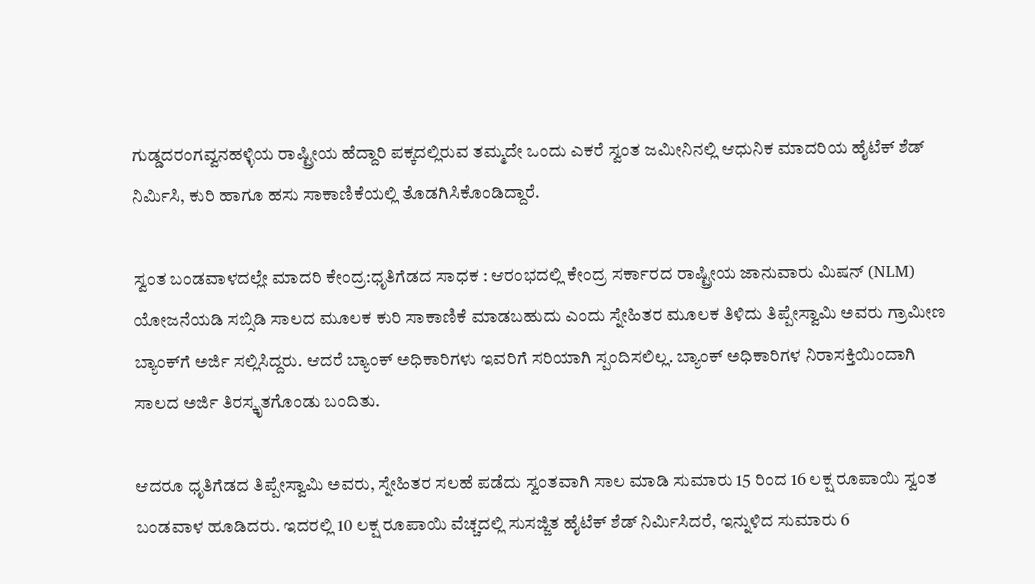ಗುಡ್ಡದರಂಗವ್ವನಹಳ್ಳಿಯ ರಾಷ್ಟ್ರೀಯ ಹೆದ್ದಾರಿ ಪಕ್ಕದಲ್ಲಿರುವ ತಮ್ಮದೇ ಒಂದು ಎಕರೆ ಸ್ವಂತ ಜಮೀನಿನಲ್ಲಿ ಆಧುನಿಕ ಮಾದರಿಯ ಹೈಟೆಕ್ ಶೆಡ್ ನಿರ್ಮಿಸಿ, ಕುರಿ ಹಾಗೂ ಹಸು ಸಾಕಾಣಿಕೆಯಲ್ಲಿ ತೊಡಗಿಸಿಕೊಂಡಿದ್ದಾರೆ.

ಸ್ವಂತ ಬಂಡವಾಳದಲ್ಲೇ ಮಾದರಿ ಕೇಂದ್ರ:ಧೃತಿಗೆಡದ ಸಾಧಕ : ಆರಂಭದಲ್ಲಿ ಕೇಂದ್ರ ಸರ್ಕಾರದ ರಾಷ್ಟ್ರೀಯ ಜಾನುವಾರು ಮಿಷನ್ (NLM) ಯೋಜನೆಯಡಿ ಸಬ್ಸಿಡಿ ಸಾಲದ ಮೂಲಕ ಕುರಿ ಸಾಕಾಣಿಕೆ ಮಾಡಬಹುದು ಎಂದು ಸ್ನೇಹಿತರ ಮೂಲಕ ತಿಳಿದು ತಿಪ್ಪೇಸ್ವಾಮಿ ಅವರು ಗ್ರಾಮೀಣ ಬ್ಯಾಂಕ್‌ಗೆ ಅರ್ಜಿ ಸಲ್ಲಿಸಿದ್ದರು. ಆದರೆ ಬ್ಯಾಂಕ್ ಅಧಿಕಾರಿಗಳು ಇವರಿಗೆ ಸರಿಯಾಗಿ ಸ್ಪಂದಿಸಲಿಲ್ಲ. ಬ್ಯಾಂಕ್ ಅಧಿಕಾರಿಗಳ ನಿರಾಸಕ್ತಿಯಿಂದಾಗಿ ಸಾಲದ ಅರ್ಜಿ ತಿರಸ್ಕೃತಗೊಂಡು ಬಂದಿತು.

ಆದರೂ ಧೃತಿಗೆಡದ ತಿಪ್ಪೇಸ್ವಾಮಿ ಅವರು, ಸ್ನೇಹಿತರ ಸಲಹೆ ಪಡೆದು ಸ್ವಂತವಾಗಿ ಸಾಲ ಮಾಡಿ ಸುಮಾರು 15 ರಿಂದ 16 ಲಕ್ಷ ರೂಪಾಯಿ ಸ್ವಂತ ಬಂಡವಾಳ ಹೂಡಿದರು. ಇದರಲ್ಲಿ 10 ಲಕ್ಷ ರೂಪಾಯಿ ವೆಚ್ಚದಲ್ಲಿ ಸುಸಜ್ಜಿತ ಹೈಟೆಕ್ ಶೆಡ್ ನಿರ್ಮಿಸಿದರೆ, ಇನ್ನುಳಿದ ಸುಮಾರು 6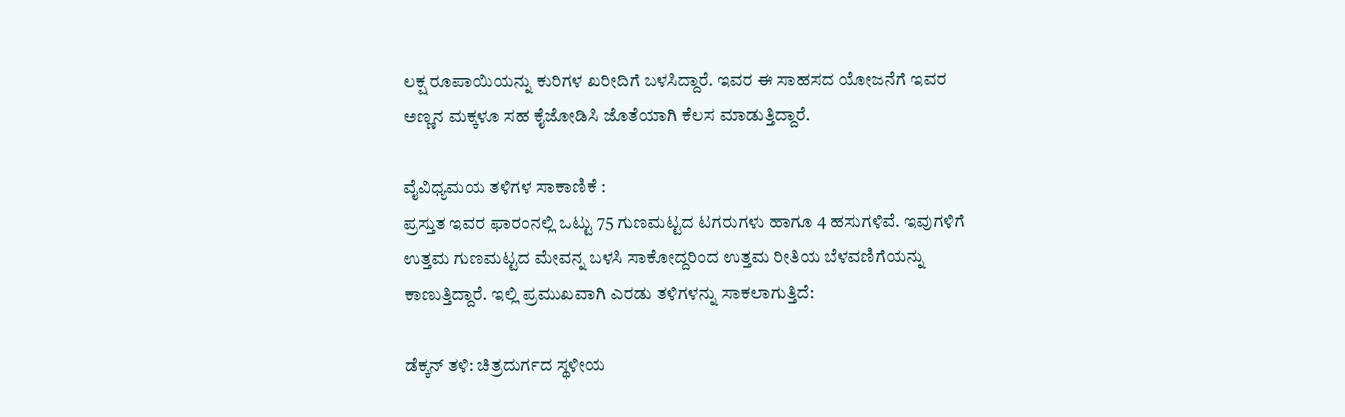ಲಕ್ಷ ರೂಪಾಯಿಯನ್ನು ಕುರಿಗಳ ಖರೀದಿಗೆ ಬಳಸಿದ್ದಾರೆ. ಇವರ ಈ ಸಾಹಸದ ಯೋಜನೆಗೆ ಇವರ ಅಣ್ಣನ ಮಕ್ಕಳೂ ಸಹ ಕೈಜೋಡಿಸಿ ಜೊತೆಯಾಗಿ ಕೆಲಸ ಮಾಡುತ್ತಿದ್ದಾರೆ.

ವೈವಿಧ್ಯಮಯ ತಳಿಗಳ ಸಾಕಾಣಿಕೆ :
ಪ್ರಸ್ತುತ ಇವರ ಫಾರಂನಲ್ಲಿ ಒಟ್ಟು 75 ಗುಣಮಟ್ಟದ ಟಗರುಗಳು ಹಾಗೂ 4 ಹಸುಗಳಿವೆ. ಇವುಗಳಿಗೆ ಉತ್ತಮ ಗುಣಮಟ್ಟದ ಮೇವನ್ನ ಬಳಸಿ ಸಾಕೋದ್ದರಿಂದ ಉತ್ತಮ ರೀತಿಯ ಬೆಳವಣಿಗೆಯನ್ನು ಕಾಣುತ್ತಿದ್ದಾರೆ. ಇಲ್ಲಿ ಪ್ರಮುಖವಾಗಿ ಎರಡು ತಳಿಗಳನ್ನು ಸಾಕಲಾಗುತ್ತಿದೆ:

ಡೆಕ್ಕನ್ ತಳಿ: ಚಿತ್ರದುರ್ಗದ ಸ್ಥಳೀಯ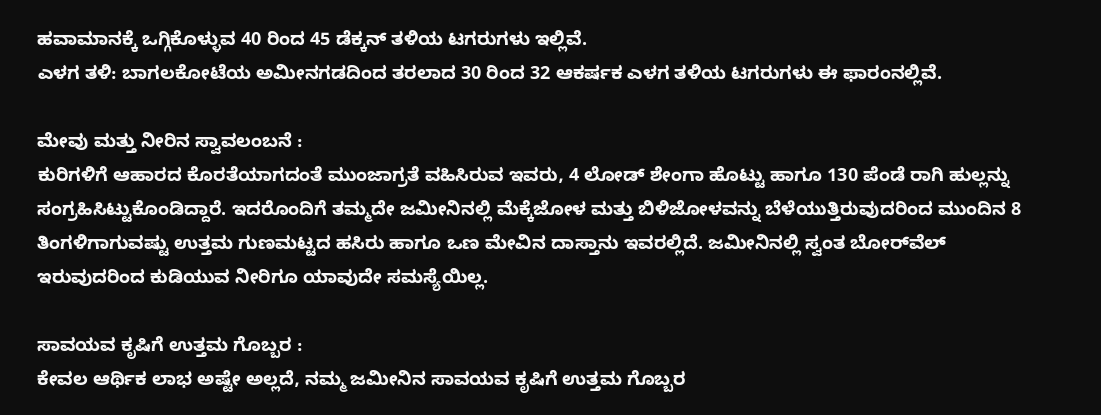ಹವಾಮಾನಕ್ಕೆ ಒಗ್ಗಿಕೊಳ್ಳುವ 40 ರಿಂದ 45 ಡೆಕ್ಕನ್ ತಳಿಯ ಟಗರುಗಳು ಇಲ್ಲಿವೆ.
ಎಳಗ ತಳಿ: ಬಾಗಲಕೋಟೆಯ ಅಮೀನಗಡದಿಂದ ತರಲಾದ 30 ರಿಂದ 32 ಆಕರ್ಷಕ ಎಳಗ ತಳಿಯ ಟಗರುಗಳು ಈ ಫಾರಂನಲ್ಲಿವೆ.

ಮೇವು ಮತ್ತು ನೀರಿನ ಸ್ವಾವಲಂಬನೆ :
ಕುರಿಗಳಿಗೆ ಆಹಾರದ ಕೊರತೆಯಾಗದಂತೆ ಮುಂಜಾಗ್ರತೆ ವಹಿಸಿರುವ ಇವರು, 4 ಲೋಡ್ ಶೇಂಗಾ ಹೊಟ್ಟು ಹಾಗೂ 130 ಪೆಂಡೆ ರಾಗಿ ಹುಲ್ಲನ್ನು ಸಂಗ್ರಹಿಸಿಟ್ಟುಕೊಂಡಿದ್ದಾರೆ. ಇದರೊಂದಿಗೆ ತಮ್ಮದೇ ಜಮೀನಿನಲ್ಲಿ ಮೆಕ್ಕೆಜೋಳ ಮತ್ತು ಬಿಳಿಜೋಳವನ್ನು ಬೆಳೆಯುತ್ತಿರುವುದರಿಂದ ಮುಂದಿನ 8 ತಿಂಗಳಿಗಾಗುವಷ್ಟು ಉತ್ತಮ ಗುಣಮಟ್ಟದ ಹಸಿರು ಹಾಗೂ ಒಣ ಮೇವಿನ ದಾಸ್ತಾನು ಇವರಲ್ಲಿದೆ. ಜಮೀನಿನಲ್ಲಿ ಸ್ವಂತ ಬೋರ್‌ವೆಲ್ ಇರುವುದರಿಂದ ಕುಡಿಯುವ ನೀರಿಗೂ ಯಾವುದೇ ಸಮಸ್ಯೆಯಿಲ್ಲ.

ಸಾವಯವ ಕೃಷಿಗೆ ಉತ್ತಮ ಗೊಬ್ಬರ :
ಕೇವಲ ಆರ್ಥಿಕ ಲಾಭ ಅಷ್ಟೇ ಅಲ್ಲದೆ, ನಮ್ಮ ಜಮೀನಿನ ಸಾವಯವ ಕೃಷಿಗೆ ಉತ್ತಮ ಗೊಬ್ಬರ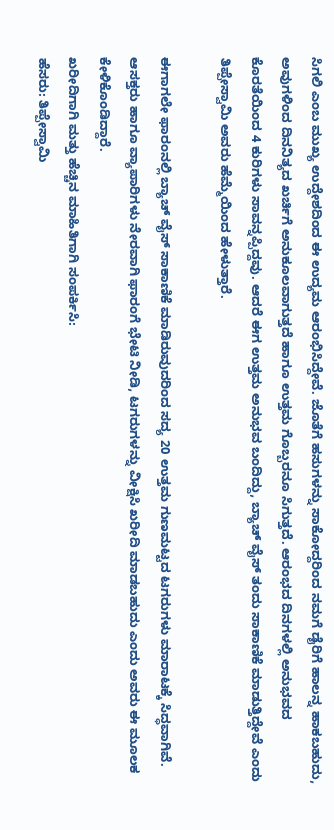ಸಿಗಲಿ ಎಂಬ ಮುಖ್ಯ ಉದ್ದೇಶದಿಂದ ಈ ಉದ್ಯಮ ಆರಂಭಿಸಿದ್ದೇವೆ. ಜೊತೆಗೆ ಹಸುಗಳನ್ನು ಸಾಕೋದ್ದರಿಂದ ನಮಗೆ ಡೈರಿಗೆ ಹಾಲನ್ನ ಹಾಕಬಹುದು, ಅವುಗಳಿಂದ ದಿನನಿತ್ಯದ ಖರ್ಚಿಗೆ ಅನುಕೂಲವಾಗುತ್ತದೆ ಹಾಗೂ ಉತ್ತಮ ಗೊಬ್ಬರನೂ ಸಿಗುತ್ತದೆ. ಆರಂಭದ ದಿನಗಳಲ್ಲಿ ಅನುಭವದ ಕೊರತೆಯಿಂದ 4 ಕುರಿಗಳು ಸಾವನ್ನಪ್ಪಿದ್ದವು. ಆದರೆ ಈಗ ಉತ್ತಮ ಅನುಭವ ಬಂದಿದ್ದು, ಬ್ಯಾಚ್‌ ವೈಸ್ ತಂದು ಸಾಕಾಣಿಕೆ ಮಾಡುತ್ತಿದ್ದೇವೆ ಎಂದು ತಿಪ್ಪೇಸ್ವಾಮಿ ಅವರು ಹೆಮ್ಮೆಯಿಂದ ಹೇಳುತ್ತಾರೆ.

ಈಗಾಗಲೇ ಫಾರಂನಲ್ಲಿ ಬ್ಯಾಚ್ ವೈಸ್ ಸಾಕಾಣಿಕೆ ಮಾಡಿರುವುದರಿಂದ ಸದ್ಯ 20 ಉತ್ತಮ ಗುಣಮಟ್ಟದ ಟಗರುಗಳು ಮಾರಾಟಕ್ಕೆ ಸಿದ್ಧವಾಗಿವೆ. ಆಸಕ್ತರು ಹಾಗೂ ವ್ಯಾಪಾರಿಗಳು ನೇರವಾಗಿ ಫಾರಂಗೆ ಭೇಟಿ ನೀಡಿ, ಟಗರುಗಳನ್ನು ವೀಕ್ಷಿಸಿ ಖರೀದಿ ಮಾಡಬಹುದು ಎಂದು ಅವರು ಈ ಮೂಲಕ ಕೇಳಿಕೊಂಡಿದ್ದಾರೆ.
ಖರೀದಿಗಾಗಿ ಮತ್ತು ಹೆಚ್ಚಿನ ಮಾಹಿತಿಗಾಗಿ ಸಂಪರ್ಕಿಸಿ:
ಹೆಸರು: ತಿಪ್ಪೇಸ್ವಾಮಿ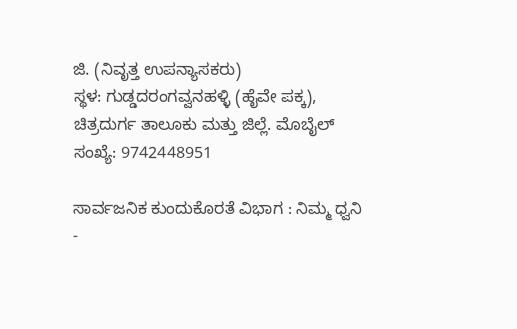ಜಿ. (ನಿವೃತ್ತ ಉಪನ್ಯಾಸಕರು)
ಸ್ಥಳ: ಗುಡ್ಡದರಂಗವ್ವನಹಳ್ಳಿ (ಹೈವೇ ಪಕ್ಕ), ಚಿತ್ರದುರ್ಗ ತಾಲೂಕು ಮತ್ತು ಜಿಲ್ಲೆ. ಮೊಬೈಲ್ ಸಂಖ್ಯೆ: 9742448951

ಸಾರ್ವಜನಿಕ ಕುಂದುಕೊರತೆ ವಿಭಾಗ : ನಿಮ್ಮ ಧ್ವನಿ -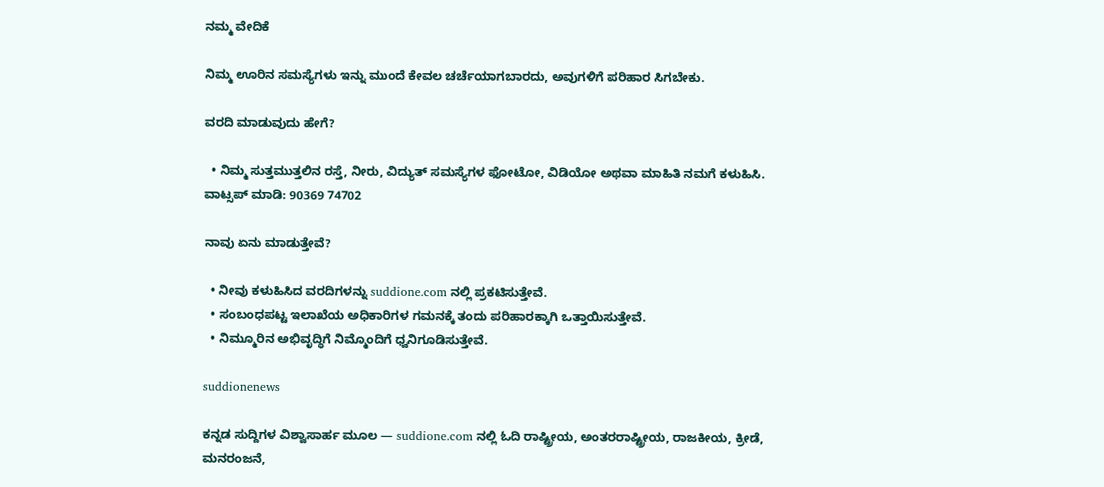ನಮ್ಮ ವೇದಿಕೆ

ನಿಮ್ಮ ಊರಿನ ಸಮಸ್ಯೆಗಳು ಇನ್ನು ಮುಂದೆ ಕೇವಲ ಚರ್ಚೆಯಾಗಬಾರದು, ಅವುಗಳಿಗೆ ಪರಿಹಾರ ಸಿಗಬೇಕು.

ವರದಿ ಮಾಡುವುದು ಹೇಗೆ?

  • ನಿಮ್ಮ ಸುತ್ತಮುತ್ತಲಿನ ರಸ್ತೆ, ನೀರು, ವಿದ್ಯುತ್ ಸಮಸ್ಯೆಗಳ ಫೋಟೋ, ವಿಡಿಯೋ ಅಥವಾ ಮಾಹಿತಿ ನಮಗೆ ಕಳುಹಿಸಿ.
ವಾಟ್ಸಪ್ ಮಾಡಿ: 90369 74702

ನಾವು ಏನು ಮಾಡುತ್ತೇವೆ?

  • ನೀವು ಕಳುಹಿಸಿದ ವರದಿಗಳನ್ನು suddione.com ನಲ್ಲಿ ಪ್ರಕಟಿಸುತ್ತೇವೆ.
  • ಸಂಬಂಧಪಟ್ಟ ಇಲಾಖೆಯ ಅಧಿಕಾರಿಗಳ ಗಮನಕ್ಕೆ ತಂದು ಪರಿಹಾರಕ್ಕಾಗಿ ಒತ್ತಾಯಿಸುತ್ತೇವೆ.
  • ನಿಮ್ಮೂರಿನ ಅಭಿವೃದ್ಧಿಗೆ ನಿಮ್ಮೊಂದಿಗೆ ಧ್ವನಿಗೂಡಿಸುತ್ತೇವೆ.

suddionenews

ಕನ್ನಡ ಸುದ್ದಿಗಳ ವಿಶ್ವಾಸಾರ್ಹ ಮೂಲ — suddione.com ನಲ್ಲಿ ಓದಿ ರಾಷ್ಟ್ರೀಯ, ಅಂತರರಾಷ್ಟ್ರೀಯ, ರಾಜಕೀಯ, ಕ್ರೀಡೆ, ಮನರಂಜನೆ,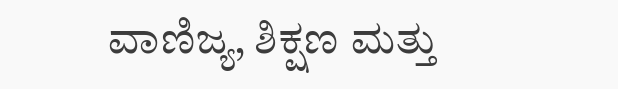ವಾಣಿಜ್ಯ, ಶಿಕ್ಷಣ ಮತ್ತು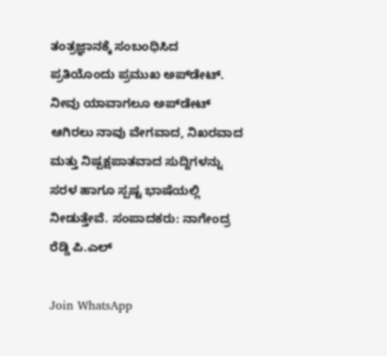ತಂತ್ರಜ್ಞಾನಕ್ಕೆ ಸಂಬಂಧಿಸಿದ ಪ್ರತಿಯೊಂದು ಪ್ರಮುಖ ಅಪ್‌ಡೇಟ್. ನೀವು ಯಾವಾಗಲೂ ಅಪ್‌ಡೇಟ್ ಆಗಿರಲು ನಾವು ವೇಗವಾದ, ನಿಖರವಾದ ಮತ್ತು ನಿಷ್ಪಕ್ಷಪಾತವಾದ ಸುದ್ದಿಗಳನ್ನು ಸರಳ ಹಾಗೂ ಸ್ಪಷ್ಟ ಭಾಷೆಯಲ್ಲಿ ನೀಡುತ್ತೇವೆ. ಸಂಪಾದಕರು: ನಾಗೇಂದ್ರ ರೆಡ್ಡಿ ಪಿ.ಎಲ್

Join WhatsApp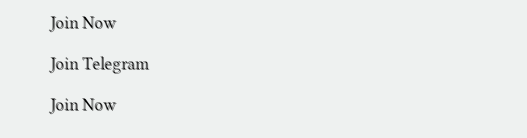Join Now

Join Telegram

Join Now